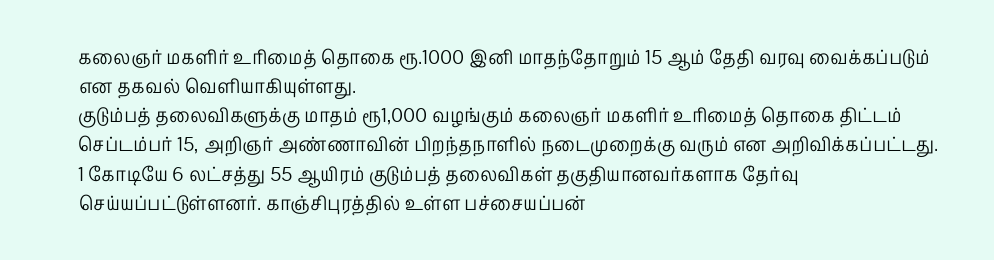கலைஞர் மகளிர் உரிமைத் தொகை ரூ.1000 இனி மாதந்தோறும் 15 ஆம் தேதி வரவு வைக்கப்படும் என தகவல் வெளியாகியுள்ளது.
குடும்பத் தலைவிகளுக்கு மாதம் ரூ1,000 வழங்கும் கலைஞர் மகளிர் உரிமைத் தொகை திட்டம் செப்டம்பர் 15, அறிஞர் அண்ணாவின் பிறந்தநாளில் நடைமுறைக்கு வரும் என அறிவிக்கப்பட்டது.
1 கோடியே 6 லட்சத்து 55 ஆயிரம் குடும்பத் தலைவிகள் தகுதியானவர்களாக தேர்வு செய்யப்பட்டுள்ளனர். காஞ்சிபுரத்தில் உள்ள பச்சையப்பன்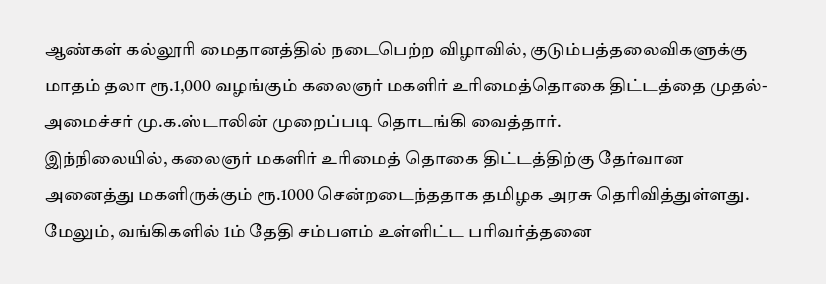ஆண்கள் கல்லூரி மைதானத்தில் நடைபெற்ற விழாவில், குடும்பத்தலைவிகளுக்கு மாதம் தலா ரூ.1,000 வழங்கும் கலைஞர் மகளிர் உரிமைத்தொகை திட்டத்தை முதல்-அமைச்சர் மு.க.ஸ்டாலின் முறைப்படி தொடங்கி வைத்தார்.
இந்நிலையில், கலைஞர் மகளிர் உரிமைத் தொகை திட்டத்திற்கு தேர்வான அனைத்து மகளிருக்கும் ரூ.1000 சென்றடைந்ததாக தமிழக அரசு தெரிவித்துள்ளது. மேலும், வங்கிகளில் 1ம் தேதி சம்பளம் உள்ளிட்ட பரிவர்த்தனை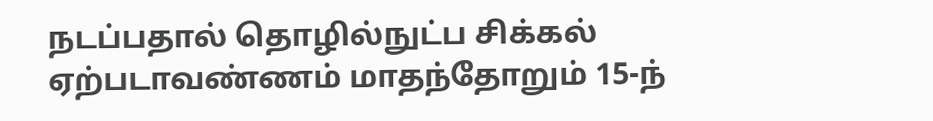நடப்பதால் தொழில்நுட்ப சிக்கல் ஏற்படாவண்ணம் மாதந்தோறும் 15-ந்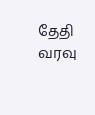தேதி வரவு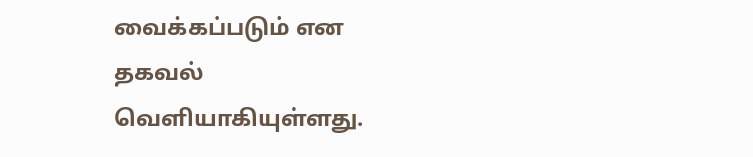வைக்கப்படும் என தகவல் வெளியாகியுள்ளது.